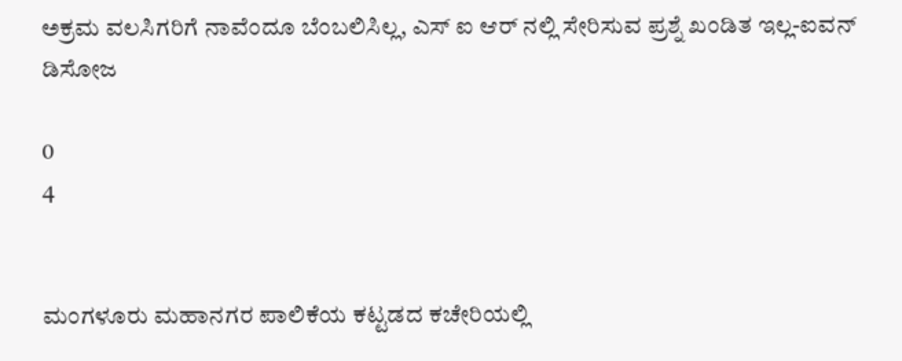ಅಕ್ರಮ ವಲಸಿಗರಿಗೆ ನಾವೆಂದೂ ಬೆಂಬಲಿಸಿಲ್ಲ, ಎಸ್ ಐ ಆರ್ ನಲ್ಲಿ ಸೇರಿಸುವ ಪ್ರಶ್ನೆ ಖಂಡಿತ ಇಲ್ಲ-ಐವನ್ ಡಿಸೋಜ

0
4


ಮಂಗಳೂರು ಮಹಾನಗರ ಪಾಲಿಕೆಯ ಕಟ್ಟಡದ ಕಚೇರಿಯಲ್ಲಿ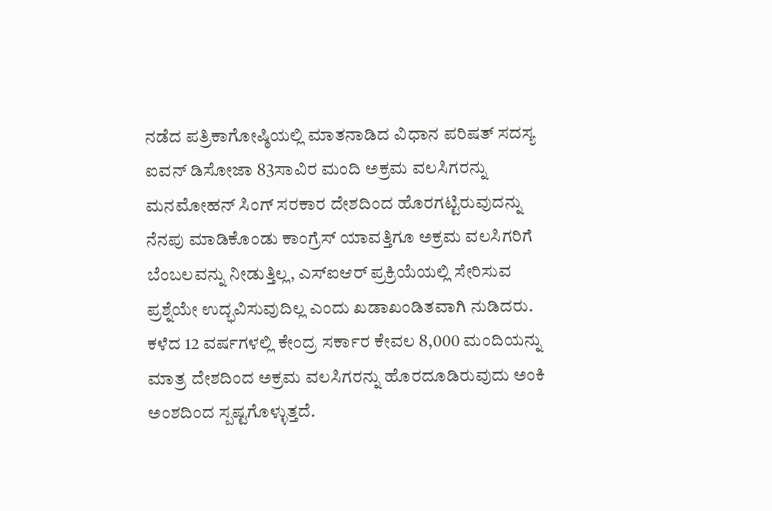ನಡೆದ ಪತ್ರಿಕಾಗೋಷ್ಠಿಯಲ್ಲಿ ಮಾತನಾಡಿದ ವಿಧಾನ ಪರಿಷತ್ ಸದಸ್ಯ ಐವನ್ ಡಿಸೋಜಾ 83ಸಾವಿರ ಮಂದಿ ಅಕ್ರಮ ವಲಸಿಗರನ್ನು ಮನಮೋಹನ್ ಸಿಂಗ್ ಸರಕಾರ ದೇಶದಿಂದ ಹೊರಗಟ್ಟಿರುವುದನ್ನು ನೆನಪು ಮಾಡಿಕೊಂಡು ಕಾಂಗ್ರೆಸ್ ಯಾವತ್ತಿಗೂ ಅಕ್ರಮ ವಲಸಿಗರಿಗೆ ಬೆಂಬಲವನ್ನು ನೀಡುತ್ತಿಲ್ಲ, ಎಸ್ಐಆರ್ ಪ್ರಕ್ರಿಯೆಯಲ್ಲಿ ಸೇರಿಸುವ ಪ್ರಶ್ನೆಯೇ ಉದ್ಭವಿಸುವುದಿಲ್ಲ ಎಂದು ಖಡಾಖಂಡಿತವಾಗಿ ನುಡಿದರು.
ಕಳೆದ 12 ವರ್ಷಗಳಲ್ಲಿ ಕೇಂದ್ರ ಸರ್ಕಾರ ಕೇವಲ 8,000 ಮಂದಿಯನ್ನು ಮಾತ್ರ ದೇಶದಿಂದ ಅಕ್ರಮ ವಲಸಿಗರನ್ನು ಹೊರದೂಡಿರುವುದು ಅಂಕಿ ಅಂಶದಿಂದ ಸ್ಪಷ್ಟಗೊಳ್ಳುತ್ತದೆ.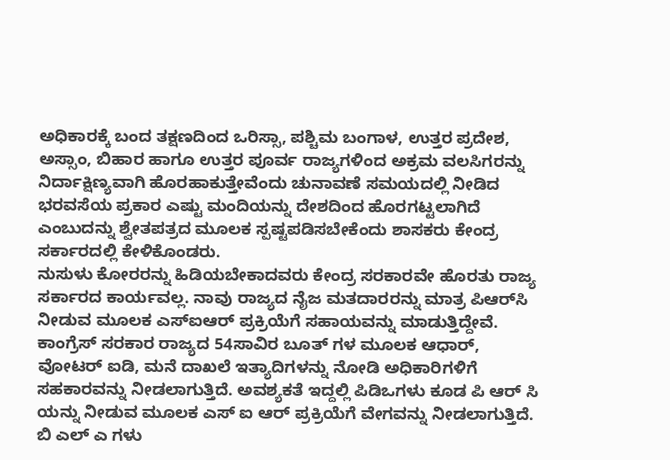ಅಧಿಕಾರಕ್ಕೆ ಬಂದ ತಕ್ಷಣದಿಂದ ಒರಿಸ್ಸಾ, ಪಶ್ಚಿಮ ಬಂಗಾಳ, ಉತ್ತರ ಪ್ರದೇಶ, ಅಸ್ಸಾಂ, ಬಿಹಾರ ಹಾಗೂ ಉತ್ತರ ಪೂರ್ವ ರಾಜ್ಯಗಳಿಂದ ಅಕ್ರಮ ವಲಸಿಗರನ್ನು ನಿರ್ದಾಕ್ಷಿಣ್ಯವಾಗಿ ಹೊರಹಾಕುತ್ತೇವೆಂದು ಚುನಾವಣೆ ಸಮಯದಲ್ಲಿ ನೀಡಿದ ಭರವಸೆಯ ಪ್ರಕಾರ ಎಷ್ಟು ಮಂದಿಯನ್ನು ದೇಶದಿಂದ ಹೊರಗಟ್ಟಲಾಗಿದೆ ಎಂಬುದನ್ನು ಶ್ವೇತಪತ್ರದ ಮೂಲಕ ಸ್ಪಷ್ಟಪಡಿಸಬೇಕೆಂದು ಶಾಸಕರು ಕೇಂದ್ರ ಸರ್ಕಾರದಲ್ಲಿ ಕೇಳಿಕೊಂಡರು.
ನುಸುಳು ಕೋರರನ್ನು ಹಿಡಿಯಬೇಕಾದವರು ಕೇಂದ್ರ ಸರಕಾರವೇ ಹೊರತು ರಾಜ್ಯ ಸರ್ಕಾರದ ಕಾರ್ಯವಲ್ಲ. ನಾವು ರಾಜ್ಯದ ನೈಜ ಮತದಾರರನ್ನು ಮಾತ್ರ ಪಿಆರ್‌ಸಿ ನೀಡುವ ಮೂಲಕ ಎಸ್ಐಆರ್ ಪ್ರಕ್ರಿಯೆಗೆ ಸಹಾಯವನ್ನು ಮಾಡುತ್ತಿದ್ದೇವೆ. ಕಾಂಗ್ರೆಸ್ ಸರಕಾರ ರಾಜ್ಯದ 54ಸಾವಿರ ಬೂತ್ ಗಳ ಮೂಲಕ ಆಧಾರ್, ವೋಟರ್ ಐಡಿ, ಮನೆ ದಾಖಲೆ ಇತ್ಯಾದಿಗಳನ್ನು ನೋಡಿ ಅಧಿಕಾರಿಗಳಿಗೆ ಸಹಕಾರವನ್ನು ನೀಡಲಾಗುತ್ತಿದೆ. ಅವಶ್ಯಕತೆ ಇದ್ದಲ್ಲಿ ಪಿಡಿಒಗಳು ಕೂಡ ಪಿ ಆರ್ ಸಿ ಯನ್ನು ನೀಡುವ ಮೂಲಕ ಎಸ್ ಐ ಆರ್ ಪ್ರಕ್ರಿಯೆಗೆ ವೇಗವನ್ನು ನೀಡಲಾಗುತ್ತಿದೆ. ಬಿ ಎಲ್ ಎ ಗಳು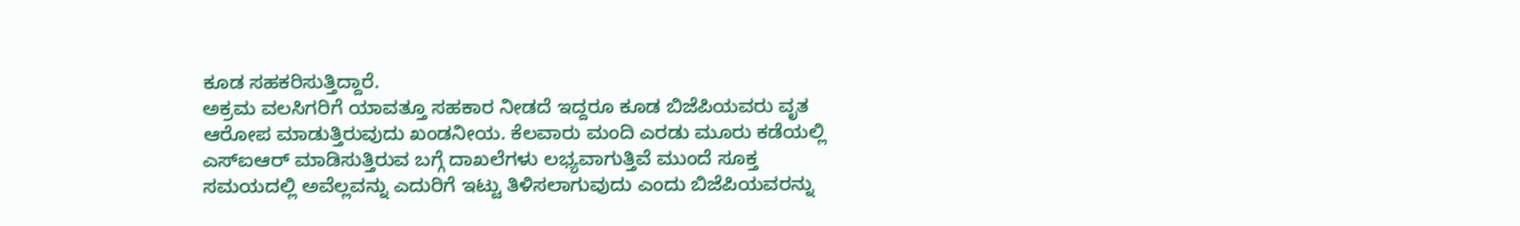ಕೂಡ ಸಹಕರಿಸುತ್ತಿದ್ದಾರೆ.
ಅಕ್ರಮ ವಲಸಿಗರಿಗೆ ಯಾವತ್ತೂ ಸಹಕಾರ ನೀಡದೆ ಇದ್ದರೂ ಕೂಡ ಬಿಜೆಪಿಯವರು ವೃತ ಆರೋಪ ಮಾಡುತ್ತಿರುವುದು ಖಂಡನೀಯ. ಕೆಲವಾರು ಮಂದಿ ಎರಡು ಮೂರು ಕಡೆಯಲ್ಲಿ ಎಸ್ಐಆರ್ ಮಾಡಿಸುತ್ತಿರುವ ಬಗ್ಗೆ ದಾಖಲೆಗಳು ಲಭ್ಯವಾಗುತ್ತಿವೆ ಮುಂದೆ ಸೂಕ್ತ ಸಮಯದಲ್ಲಿ ಅವೆಲ್ಲವನ್ನು ಎದುರಿಗೆ ಇಟ್ಟು ತಿಳಿಸಲಾಗುವುದು ಎಂದು ಬಿಜೆಪಿಯವರನ್ನು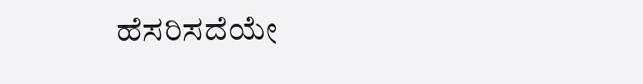ಹೆಸರಿಸದೆಯೇ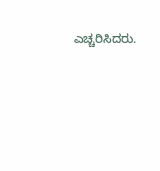ಎಚ್ಚರಿಸಿದರು.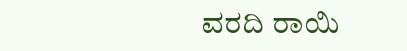ವರದಿ ರಾಯಿ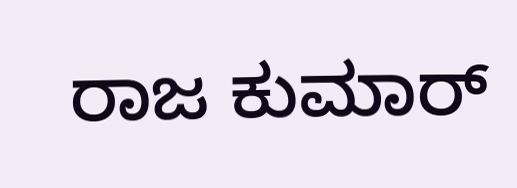ರಾಜ ಕುಮಾರ್